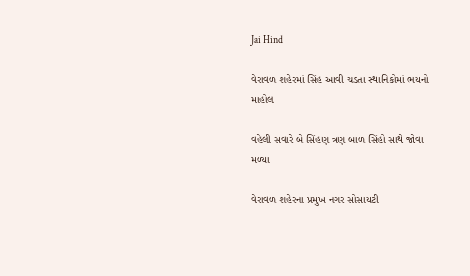Jai Hind

વેરાવળ શહેરમાં સિંહ આવી ચડતા સ્થાનિકોમાં ભયનો માહોલ

વહેલી સવારે બે સિંહણ ત્રણ બાળ સિંહો સાથે જોવા મળ્યા

વેરાવળ શહેરના પ્રમુખ નગર સોસાયટી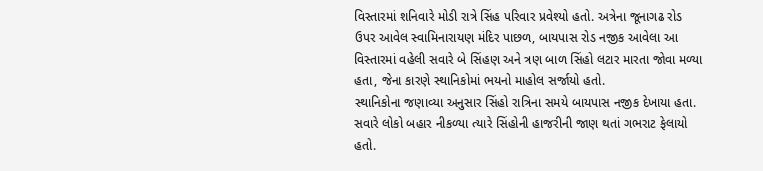વિસ્તારમાં શનિવારે મોડી રાત્રે સિંહ પરિવાર પ્રવેશ્યો હતો. અત્રેના જૂનાગઢ રોડ ઉપર આવેલ સ્વામિનારાયણ મંદિર પાછળ, બાયપાસ રોડ નજીક આવેલા આ વિસ્તારમાં વહેલી સવારે બે સિંહણ અને ત્રણ બાળ સિંહો લટાર મારતા જોવા મળ્યા હતા, જેના કારણે સ્થાનિકોમાં ભયનો માહોલ સર્જાયો હતો.
સ્થાનિકોના જણાવ્યા અનુસાર સિંહો રાત્રિના સમયે બાયપાસ નજીક દેખાયા હતા. સવારે લોકો બહાર નીકળ્યા ત્યારે સિંહોની હાજરીની જાણ થતાં ગભરાટ ફેલાયો હતો.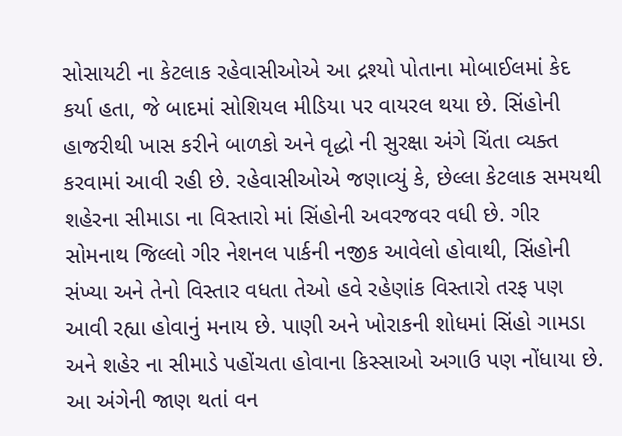સોસાયટી ના કેટલાક રહેવાસીઓએ આ દ્રશ્યો પોતાના મોબાઈલમાં કેદ કર્યા હતા, જે બાદમાં સોશિયલ મીડિયા પર વાયરલ થયા છે. સિંહોની હાજરીથી ખાસ કરીને બાળકો અને વૃદ્ધો ની સુરક્ષા અંગે ચિંતા વ્યક્ત કરવામાં આવી રહી છે. રહેવાસીઓએ જણાવ્યું કે, છેલ્લા કેટલાક સમયથી શહેરના સીમાડા ના વિસ્તારો માં સિંહોની અવરજવર વધી છે. ગીર સોમનાથ જિલ્લો ગીર નેશનલ પાર્કની નજીક આવેલો હોવાથી, સિંહોની સંખ્યા અને તેનો વિસ્તાર વધતા તેઓ હવે રહેણાંક વિસ્તારો તરફ પણ આવી રહ્યા હોવાનું મનાય છે. પાણી અને ખોરાકની શોધમાં સિંહો ગામડા અને શહેર ના સીમાડે પહોંચતા હોવાના કિસ્સાઓ અગાઉ પણ નોંધાયા છે. આ અંગેની જાણ થતાં વન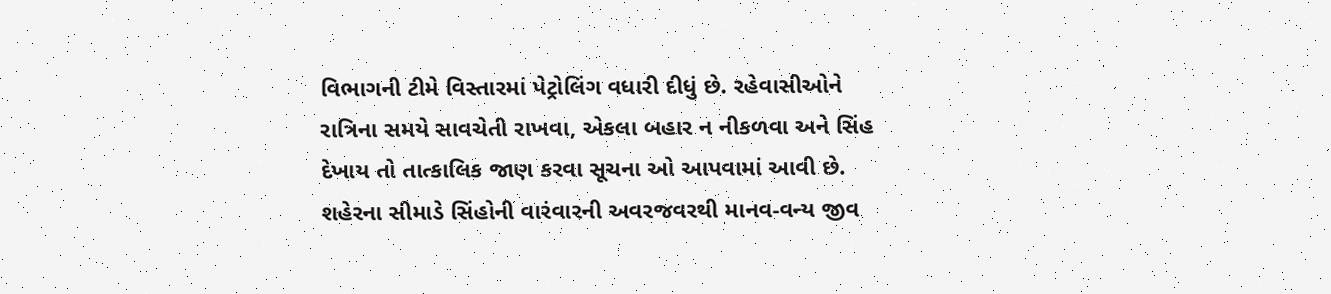વિભાગની ટીમે વિસ્તારમાં પેટ્રોલિંગ વધારી દીધું છે. રહેવાસીઓને રાત્રિના સમયે સાવચેતી રાખવા, એકલા બહાર ન નીકળવા અને સિંહ દેખાય તો તાત્કાલિક જાણ કરવા સૂચના ઓ આપવામાં આવી છે.
શહેરના સીમાડે સિંહોની વારંવારની અવરજવરથી માનવ-વન્ય જીવ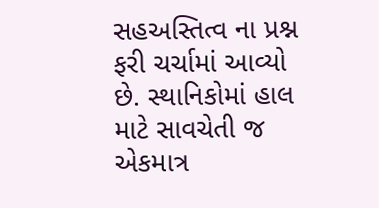સહઅસ્તિત્વ ના પ્રશ્ન ફરી ચર્ચામાં આવ્યો છે. સ્થાનિકોમાં હાલ માટે સાવચેતી જ એકમાત્ર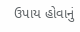ઉપાય હોવાનું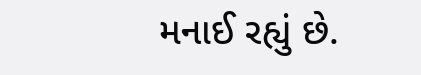મનાઈ રહ્યું છે.